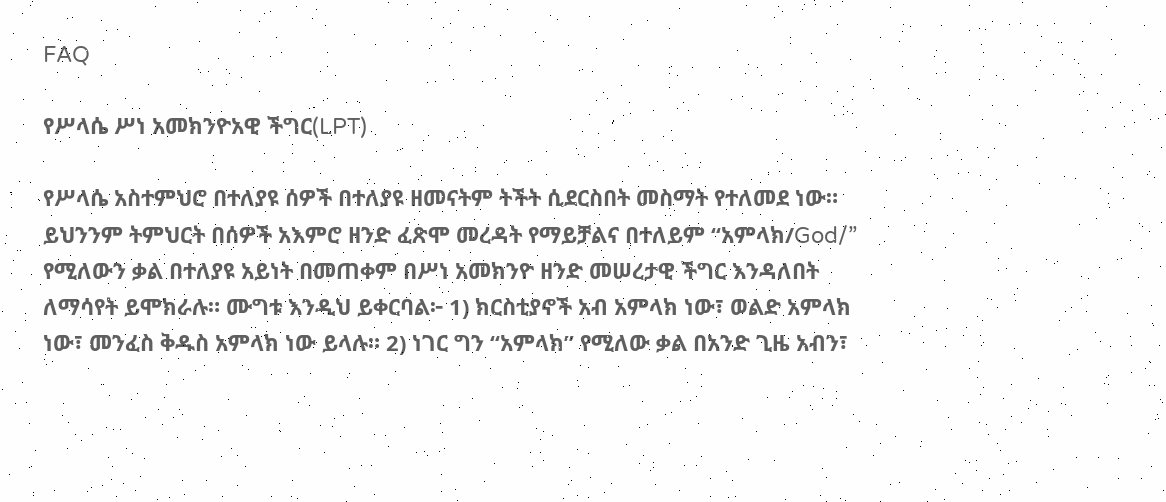FAQ

የሥላሴ ሥነ አመክንዮአዊ ችግር(LPT)

የሥላሴ አስተምህሮ በተለያዩ ሰዎች በተለያዩ ዘመናትም ትችት ሲደርስበት መስማት የተለመደ ነው። ይህንንም ትምህርት በሰዎች አእምሮ ዘንድ ፈጽሞ መረዳት የማይቻልና በተለይም “አምላክ/God/” የሚለውን ቃል በተለያዩ አይነት በመጠቀም በሥነ አመክንዮ ዘንድ መሠረታዊ ችግር እንዳለበት ለማሳየት ይሞክራሉ። ሙግቱ እንዲህ ይቀርባል፦ 1) ክርስቲያኖች አብ አምላክ ነው፣ ወልድ አምላክ ነው፣ መንፈስ ቅዱስ አምላክ ነው ይላሉ። 2) ነገር ግን “አምላክ” የሚለው ቃል በአንድ ጊዜ አብን፣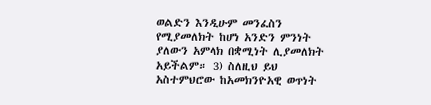ወልድን እንዲሁም መንፈስን የሚያመለክት ከሆነ አንድን ምንነት ያለውን አምላክ በቋሚነት ሊያመለክት አይችልም። 3) ስለዚህ ይህ አስተምህሮው ከአመክንዮአዊ ወጥነት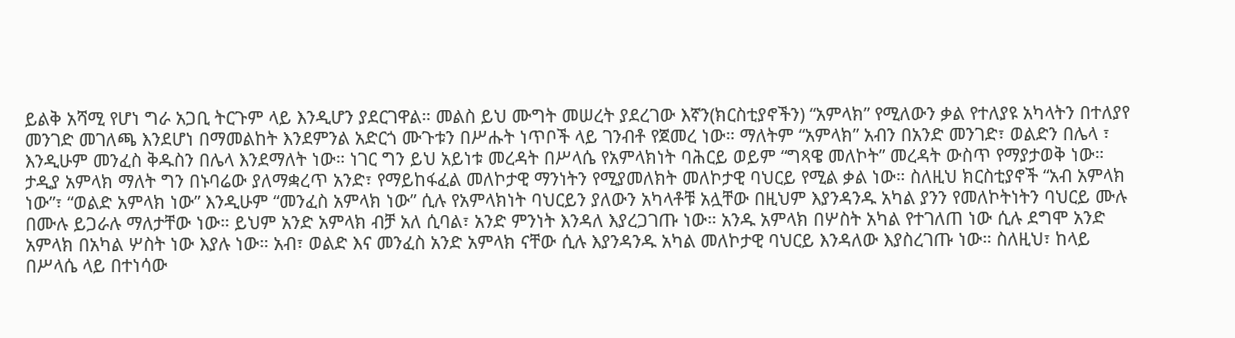ይልቅ አሻሚ የሆነ ግራ አጋቢ ትርጉም ላይ እንዲሆን ያደርገዋል። መልስ ይህ ሙግት መሠረት ያደረገው እኛን(ክርስቲያኖችን) “አምላክ” የሚለውን ቃል የተለያዩ አካላትን በተለያየ መንገድ መገለጫ እንደሆነ በማመልከት እንደምንል አድርጎ ሙጉቱን በሥሑት ነጥቦች ላይ ገንብቶ የጀመረ ነው። ማለትም “አምላክ” አብን በአንድ መንገድ፣ ወልድን በሌላ ፣ እንዲሁም መንፈስ ቅዱስን በሌላ እንደማለት ነው። ነገር ግን ይህ አይነቱ መረዳት በሥላሴ የአምላክነት ባሕርይ ወይም “ግጻዌ መለኮት” መረዳት ውስጥ የማያታወቅ ነው። ታዲያ አምላክ ማለት ግን በኑባሬው ያለማቋረጥ አንድ፣ የማይከፋፈል መለኮታዊ ማንነትን የሚያመለክት መለኮታዊ ባህርይ የሚል ቃል ነው። ስለዚህ ክርስቲያኖች “አብ አምላክ ነው”፣ “ወልድ አምላክ ነው” እንዲሁም “መንፈስ አምላክ ነው” ሲሉ የአምላክነት ባህርይን ያለውን አካላቶቹ አሏቸው በዚህም እያንዳንዱ አካል ያንን የመለኮትነትን ባህርይ ሙሉ በሙሉ ይጋራሉ ማለታቸው ነው። ይህም አንድ አምላክ ብቻ አለ ሲባል፣ አንድ ምንነት እንዳለ እያረጋገጡ ነው። አንዱ አምላክ በሦስት አካል የተገለጠ ነው ሲሉ ደግሞ አንድ አምላክ በአካል ሦስት ነው እያሉ ነው። አብ፣ ወልድ እና መንፈስ አንድ አምላክ ናቸው ሲሉ እያንዳንዱ አካል መለኮታዊ ባህርይ እንዳለው እያስረገጡ ነው። ስለዚህ፣ ከላይ በሥላሴ ላይ በተነሳው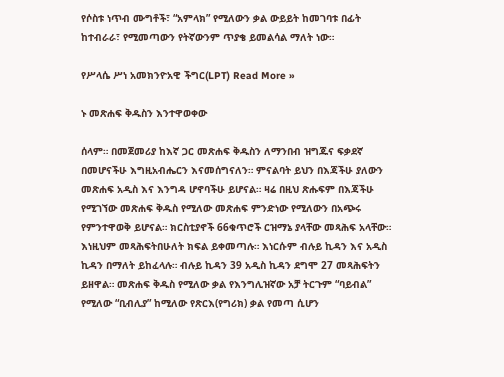የሶስቱ ነጥብ ሙግቶች፣ “አምላክ” የሚለውን ቃል ውይይት ከመገባቱ በፊት ከተብራራ፣ የሚመጣውን የትኛውንም ጥያቄ ይመልሳል ማለት ነው።

የሥላሴ ሥነ አመክንዮአዊ ችግር(LPT) Read More »

ኑ መጽሐፍ ቅዱስን እንተዋወቀው

ሰላም። በመጀመሪያ ከእኛ ጋር መጽሐፍ ቅዱስን ለማንበብ ዝግጁና ፍቃደኛ በመሆናችሁ እግዚአብሔርን እናመሰግናለን። ምናልባት ይህን በእጃችሁ ያለውን መጽሐፍ አዲስ እና እንግዳ ሆኖባችሁ ይሆናል። ዛሬ በዚህ ጽሑፍም በእጃችሁ የሚገኘው መጽሐፍ ቅዱስ የሚለው መጽሐፍ ምንድነው የሚለውን በአጭሩ የምንተዋወቅ ይሆናል። ክርስቲያኖች 66ቁጥሮች ርዝማኔ ያላቸው መጻሕፍ አላቸው። እነዚህም መጻሕፍትበሁለት ክፍል ይቀመጣሉ። እነርሱም ብሉይ ኪዳን እና አዲስ ኪዳን በማለት ይከፈላሉ። ብሉይ ኪዳን 39 አዲስ ኪዳን ደግሞ 27 መጻሕፍትን ይዘዋል። መጽሐፍ ቅዱስ የሚለው ቃል የእንግሊዝኛው አቻ ትርጉም “ባይብል” የሚለው “ቢብሊያ” ከሚለው የጽርእ(የግሪክ) ቃል የመጣ ሲሆን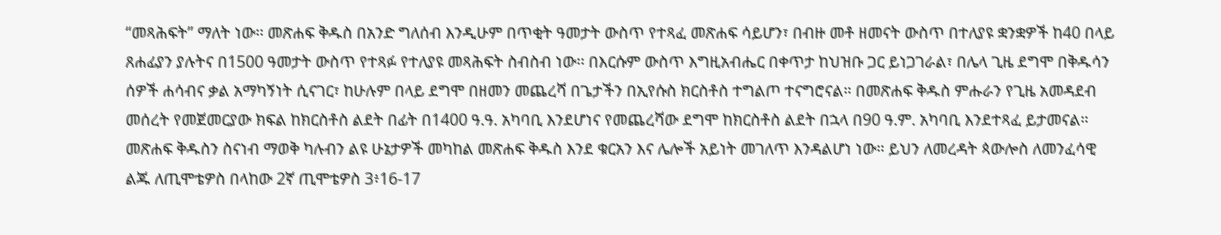“መጻሕፍት” ማለት ነው፡፡ መጽሐፍ ቅዱስ በአንድ ግለሰብ እንዲሁም በጥቂት ዓመታት ውስጥ የተጻፈ መጽሐፍ ሳይሆን፣ በብዙ መቶ ዘመናት ውስጥ በተለያዩ ቋንቋዎች ከ40 በላይ ጸሐፊያን ያሉትና በ1500 ዓመታት ውስጥ የተጻፉ የተለያዩ መጻሕፍት ስብስብ ነው፡፡ በእርሱም ውስጥ እግዚአብሔር በቀጥታ ከህዝቡ ጋር ይነጋገራል፣ በሌላ ጊዜ ደግሞ በቅዱሳን ሰዎች ሐሳብና ቃል አማካኝነት ሲናገር፣ ከሁሉም በላይ ደግሞ በዘመን መጨረሻ በጌታችን በኢየሱስ ክርስቶስ ተግልጦ ተናግሮናል። በመጽሐፍ ቅዱስ ምሑራን የጊዜ አመዳደብ መሰረት የመጀመርያው ክፍል ከክርስቶስ ልደት በፊት በ1400 ዓ.ዓ. አካባቢ እንደሆነና የመጨረሻው ደግሞ ከክርስቶስ ልደት በኋላ በ90 ዓ.ም. አካባቢ እንደተጻፈ ይታመናል። መጽሐፍ ቅዱስን ስናነብ ማወቅ ካሉብን ልዩ ሁኔታዎች መካከል መጽሐፍ ቅዱስ እንደ ቁርአን እና ሌሎች አይነት መገለጥ እንዳልሆነ ነው። ይህን ለመረዳት ጳውሎስ ለመንፈሳዊ ልጁ ለጢሞቴዎስ በላከው 2ኛ ጢሞቴዎስ 3፥16-17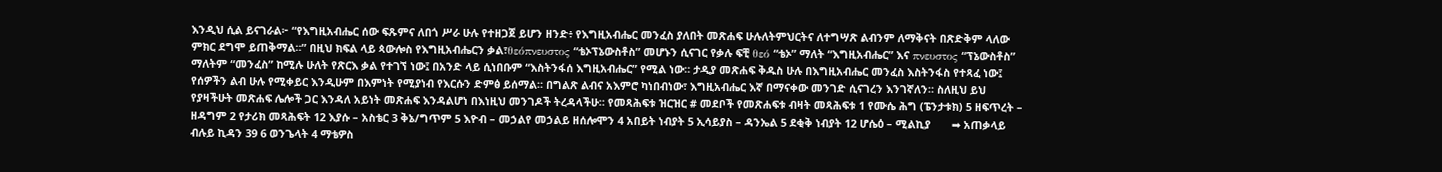እንዲህ ሲል ይናገራል፦ “የእግዚአብሔር ሰው ፍጹምና ለበጎ ሥራ ሁሉ የተዘጋጀ ይሆን ዘንድ፥ የእግዚአብሔር መንፈስ ያለበት መጽሐፍ ሁሉለትምህርትና ለተግሣጽ ልብንም ለማቅናት በጽድቅም ላለው ምክር ደግሞ ይጠቅማል።” በዚህ ክፍል ላይ ጳውሎስ የእግዚአብሔርን ቃል፣θεόπνευστος “ቴኦፕኔውስቶስ” መሆኑን ሲናገር የቃሉ ፍቺ θεό “ቴኦ” ማለት “እግዚአብሔር” እና πνευστος “ፕኔውስቶስ” ማለትም “መንፈስ” ከሚሉ ሁለት የጽርእ ቃል የተገኘ ነው፤ በአንድ ላይ ሲነበቡም “እስትንፋሰ እግዚአብሔር” የሚል ነው። ታዲያ መጽሐፍ ቅዱስ ሁሉ በእግዚአብሔር መንፈስ እስትንፋስ የተጻፈ ነው፤ የሰዎችን ልብ ሁሉ የሚቀይር እንዲሁም በእምነት የሚያነብ የእርሱን ድምፅ ይሰማል። በግልጽ ልብና አእምሮ ካነበብነው፣ እግዚአብሔር እኛ በማናቀው መንገድ ሲናገረን እንገኛለን። ስለዚህ ይህ የያዛችሁት መጽሐፍ ሌሎች ጋር እንዳለ አይነት መጽሐፍ እንዳልሆነ በእነዚህ መንገዶች ትረዳላችሁ። የመጻሕፍቱ ዝርዝር # መደቦች የመጽሐፍቱ ብዛት መጻሕፍቱ 1 የሙሴ ሕግ (ፔንታቱክ) 5 ዘፍጥረት – ዘዳግም 2 የታሪክ መጻሕፍት 12 እያሱ – አስቴር 3 ቅኔ/ግጥም 5 እዮብ – መኃልየ መኃልይ ዘሰሎሞን 4 አበይት ነብያት 5 ኢሳይያስ – ዳንኤል 5 ደቂቅ ነብያት 12 ሆሴዕ – ሚልኪያ       ➡ አጠቃላይ ብሉይ ኪዳን 39 6 ወንጌላት 4 ማቴዎስ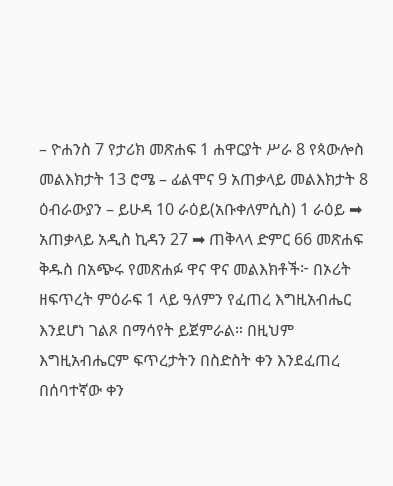– ዮሐንስ 7 የታሪክ መጽሐፍ 1 ሐዋርያት ሥራ 8 የጳውሎስ መልእክታት 13 ሮሜ – ፊልሞና 9 አጠቃላይ መልእክታት 8 ዕብራውያን – ይሁዳ 10 ራዕይ(አቡቀለምሲስ) 1 ራዕይ ➡ አጠቃላይ አዲስ ኪዳን 27 ➡ ጠቅላላ ድምር 66 መጽሐፍ ቅዱስ በአጭሩ የመጽሐፉ ዋና ዋና መልእክቶች፦ በኦሪት ዘፍጥረት ምዕራፍ 1 ላይ ዓለምን የፈጠረ እግዚአብሔር እንደሆነ ገልጾ በማሳየት ይጀምራል። በዚህም እግዚአብሔርም ፍጥረታትን በስድስት ቀን እንደፈጠረ በሰባተኛው ቀን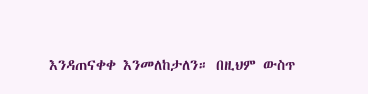እንዳጠናቀቀ እንመለከታለን። በዚህም ውስጥ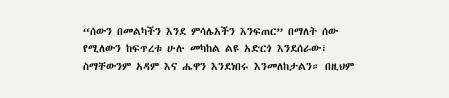“ሰውን በመልካችን እንደ ምሳሌአችን እንፍጠር” በማለት ሰው የሚለውን ከፍጥረቱ ሁሉ መካከል ልዩ አድርጎ እንደሰራው፣ ስማቸውንም አዳም እና ሔዋን እንደነበሩ እንመለከታልን። በዚህም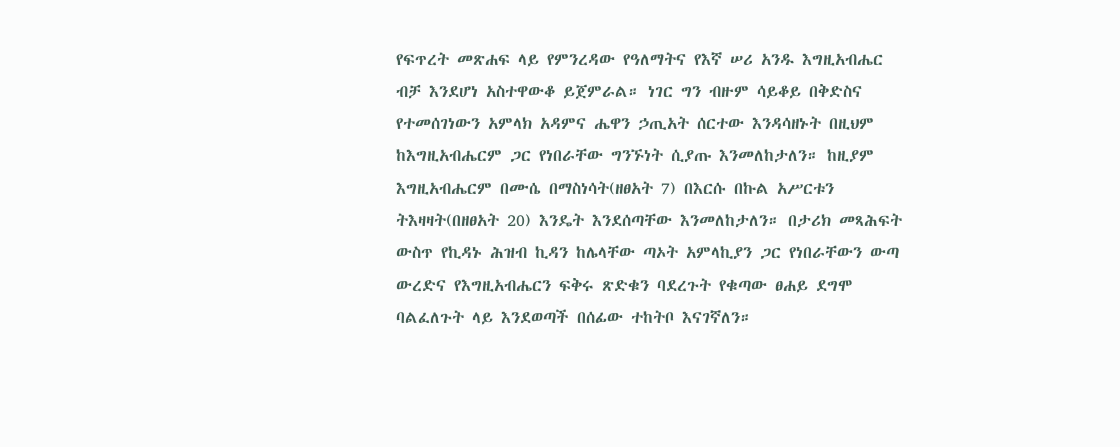የፍጥረት መጽሐፍ ላይ የምንረዳው የዓለማትና የእኛ ሠሪ አንዱ እግዚአብሔር ብቻ እንደሆነ አስተዋውቆ ይጀምራል። ነገር ግን ብዙም ሳይቆይ በቅድስና የተመሰገነውን አምላክ አዳምና ሔዋን ኃጢአት ሰርተው እንዳሳዘኑት በዚህም ከእግዚአብሔርም ጋር የነበራቸው ግንኙነት ሲያጡ እንመለከታለን። ከዚያም እግዚአብሔርም በሙሴ በማስነሳት(ዘፀአት 7) በእርሱ በኩል አሥርቱን ትእዛዛት(በዘፀአት 20) እንዴት እንደሰጣቸው እንመለከታለን። በታሪክ መጻሕፍት ውስጥ የኪዳኑ ሕዝብ ኪዳን ከሌላቸው ጣኦት አምላኪያን ጋር የነበራቸውን ውጣ ውረድና የእግዚአብሔርን ፍቅሩ ጽድቁን ባደረጉት የቁጣው ፀሐይ ደግሞ ባልፈለጉት ላይ እንደወጣች በሰፊው ተከትቦ እናገኛለን።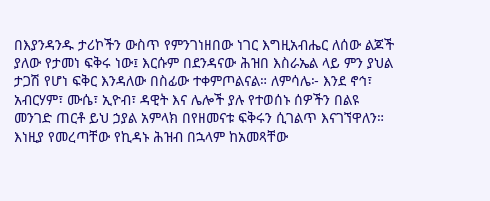በእያንዳንዱ ታሪኮችን ውስጥ የምንገነዘበው ነገር እግዚአብሔር ለሰው ልጆች ያለው የታመነ ፍቅሩ ነው፤ እርሱም በደንዳናው ሕዝበ እስራኤል ላይ ምን ያህል ታጋሽ የሆነ ፍቅር እንዳለው በስፊው ተቀምጦልናል። ለምሳሌ፦ እንደ ኖኅ፣ አብርሃም፣ ሙሴ፣ ኢዮብ፣ ዳዊት እና ሌሎች ያሉ የተወሰኑ ሰዎችን በልዩ መንገድ ጠርቶ ይህ ኃያል አምላክ በየዘመናቱ ፍቅሩን ሲገልጥ እናገኘዋለን። እነዚያ የመረጣቸው የኪዳኑ ሕዝብ በኋላም ከአመጻቸው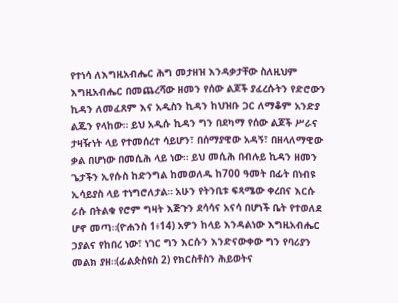የተነሳ ለእግዚአብሔር ሕግ መታዘዝ እንዳቃታቸው ስለዚህም እግዚአብሔር በመጨረሻው ዘመን የሰው ልጆች ያፈረሱትን የድሮውን ኪዳን ለመፈጸም እና አዲስን ኪዳን ከህዝቡ ጋር ለማቆም አንድያ ልጁን የላከው። ይህ አዲሱ ኪዳን ግን በደካማ የሰው ልጆች ሥራና ታዛዥነት ላይ የተመሰረተ ሳይሆን፣ በሰማያዊው አዳኝ፣ በዘላለማዊው ቃል በሆነው በመሲሕ ላይ ነው። ይህ መሲሕ በብሉይ ኪዳን ዘመን ጌታችን ኢየሱስ ከድንግል ከመወለዱ ከ700 ዓመት በፊት በነብዩ ኢሳይያስ ላይ ተነግሮለታል። አሁን የትንቢቱ ፍጻሜው ቀረበና እርሱ ራሱ በትልቁ የሮም ግዛት እጅጉን ደሳሳና አናሳ በሆነች ቤት የተወለደ ሆኖ መጣ።(ዮሐንስ 1፥14) አዎን ከላይ እንዳልነው እግዚአብሔር ኃያልና የከበረ ነው፣ ነገር ግን እርሱን እንድናውቀው ግን የባሪያን መልክ ያዘ።(ፊልጵስዩስ 2) የክርስቶስን ሕይወትና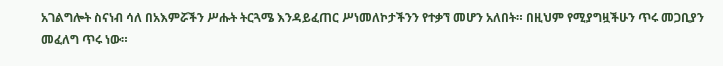አገልግሎት ስናነብ ሳለ በአእምሯችን ሥሑት ትርጓሜ እንዳይፈጠር ሥነመለኮታችንን የተቃኘ መሆን አለበት። በዚህም የሚያግዟችሁን ጥሩ መጋቢያን መፈለግ ጥሩ ነው።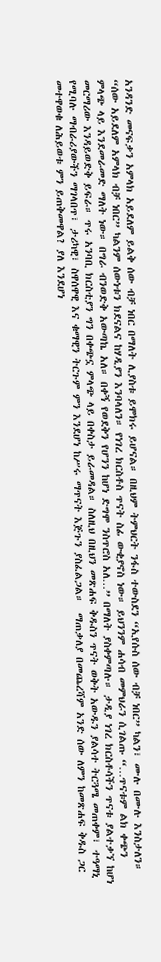አንዳንድ መናፍቃን አምላክ አይደለም ይልቅ ሰው ብቻ ነበር በማለት ሊያስቱ ይሞክሩ ይሆናል። በዚህም ትምህርት ንፋስ ተውስደን “ኢየሱስ ሰው ብቻ ነበር” ካልን፣ ሙሉ በሙሉ እንስታለን። “ሰው አይደለም አምላክ ብቻ ነበር” ካልንም ሰውነቱን ክደናልና ከሃዲያን እንባላለን። የነገረ ክርስቶስ ጥናት ስፊ ውቂያኖስ ነው። ይህንንም ሐሳብ መምህራን ሲገልጡ “…ጥናቱም ልክ ቀጭን ምላጭ ላይ እንደመራመድ ማለት ነው። በግራ ብንወድቅ አውጣኬ አለ። በቀኝ የወደቅን የሆንን ከሆነ ድግሞ ንስጥሮስ አለ…” በማለት ያስቀምጣሉ። ታዲያ ነገረ ክርስቶሳችን ጥናቱ ያልተቃኘ ከሆነ መርማሪው እንዳይወድቅ ይፍራ። ጥሩ አንባቢ ክርስቲያን ግን በቀጭኗ ምላጭ ላይ በቀስታ ይራመዳል። ስለዚህ በዚህን መጽሐፍ ቅዱስን ጥናት ወቅት አውዱን ያልሳተ ትርጓሜ መጠቀም፣ ተዓማኒ የሚባሉ ማብራሪያውችን ማገላበጥ፣ ታሪካዊ፣ ስዋሰዋዊ እና ቁማዊን ትርጉም ምን እንደሆነ ከሥሩ ማጥናት እጅጉን ያስፈልጋል።  ማጠቃለያ በመጨረሻም አንድ ሰው ለምን ከመጽሐፍ ቅዱስ ጋር መተዋወቁ ለሕይወቱ ምን ይጠቅመዋል? ያለ እንደሆነ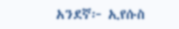አንደኛ፦ ኢየሱስ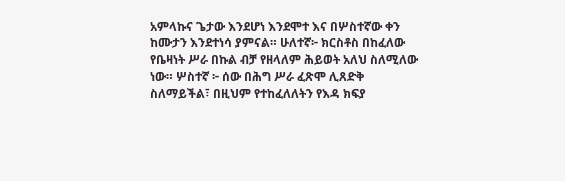አምላኩና ጌታው እንደሆነ እንደሞተ እና በሦስተኛው ቀን ከሙታን እንደተነሳ ያምናል። ሁለተኛ፦ ክርስቶስ በከፈለው የቤዛነት ሥራ በኩል ብቻ የዘላለም ሕይወት አለህ ስለሚለው ነው። ሦስተኛ ፦ ሰው በሕግ ሥራ ፈጽሞ ሊጸድቅ ስለማይችል፣ በዚህም የተከፈለለትን የእዳ ክፍያ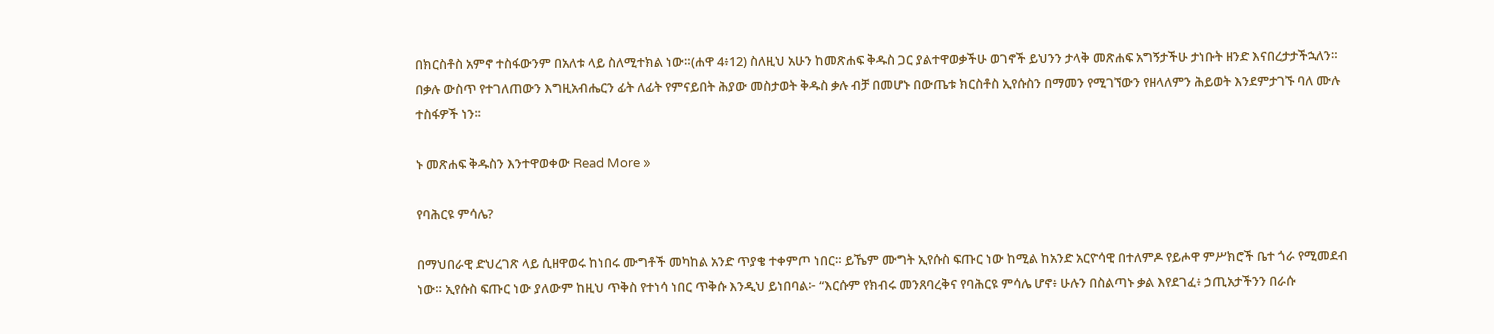በክርስቶስ አምኖ ተስፋውንም በአለቱ ላይ ስለሚተክል ነው።(ሐዋ 4፥12) ስለዚህ አሁን ከመጽሐፍ ቅዱስ ጋር ያልተዋወቃችሁ ወገኖች ይህንን ታላቅ መጽሐፍ አግኝታችሁ ታነቡት ዘንድ እናበረታታችኋለን። በቃሉ ውስጥ የተገለጠውን እግዚአብሔርን ፊት ለፊት የምናይበት ሕያው መስታወት ቅዱስ ቃሉ ብቻ በመሆኑ በውጤቱ ክርስቶስ ኢየሱስን በማመን የሚገኘውን የዘላለምን ሕይወት እንደምታገኙ ባለ ሙሉ ተስፋዎች ነን፡፡

ኑ መጽሐፍ ቅዱስን እንተዋወቀው Read More »

የባሕርዩ ምሳሌ?

በማህበራዊ ድህረገጽ ላይ ሲዘዋወሩ ከነበሩ ሙግቶች መካከል አንድ ጥያቄ ተቀምጦ ነበር። ይኼም ሙግት ኢየሱስ ፍጡር ነው ከሚል ከአንድ አርዮሳዊ በተለምዶ የይሖዋ ምሥክሮች ቤተ ጎራ የሚመደብ ነው። ኢየሱስ ፍጡር ነው ያለውም ከዚህ ጥቅስ የተነሳ ነበር ጥቅሱ እንዲህ ይነበባል፦ “እርሱም የክብሩ መንጸባረቅና የባሕርዩ ምሳሌ ሆኖ፥ ሁሉን በስልጣኑ ቃል እየደገፈ፥ ኃጢአታችንን በራሱ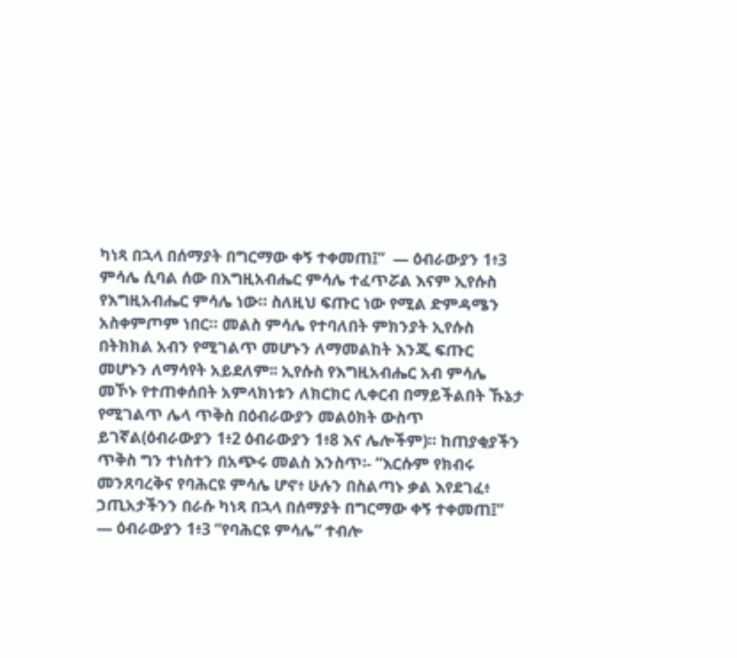ካነጻ በኋላ በሰማያት በግርማው ቀኝ ተቀመጠ፤”  — ዕብራውያን 1፥3 ምሳሌ ሲባል ሰው በእግዚአብሔር ምሳሌ ተፈጥሯል እናም ኢየሱስ የእግዚአብሔር ምሳሌ ነው። ስለዚህ ፍጡር ነው የሚል ድምዳሜን አስቀምጦም ነበር። መልስ ምሳሌ የተባለበት ምክንያት ኢየሱስ በትክክል አብን የሚገልጥ መሆኑን ለማመልከት እንጂ ፍጡር መሆኑን ለማሳየት አይደለም፡፡ ኢየሱስ የእግዚአብሔር አብ ምሳሌ መኾኑ የተጠቀሰበት አምላክነቱን ለክርክር ሊቀርብ በማይችልበት ኹኔታ የሚገልጥ ሌላ ጥቅስ በዕብራውያን መልዕክት ውስጥ ይገኛል(ዕብራውያን 1፥2 ዕብራውያን 1፥8 እና ሌሎችም)። ከጠያቂያችን ጥቅስ ግን ተነስተን በአጭሩ መልስ እንስጥ፡- “እርሱም የክብሩ መንጸባረቅና የባሕርዩ ምሳሌ ሆኖ፥ ሁሉን በስልጣኑ ቃል እየደገፈ፥ ኃጢአታችንን በራሱ ካነጻ በኋላ በሰማያት በግርማው ቀኝ ተቀመጠ፤”  — ዕብራውያን 1፥3 “የባሕርዩ ምሳሌ” ተብሎ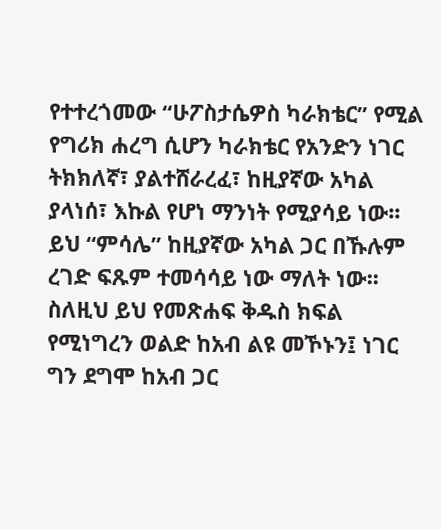የተተረጎመው “ሁፖስታሴዎስ ካራክቴር” የሚል የግሪክ ሐረግ ሲሆን ካራክቴር የአንድን ነገር ትክክለኛ፣ ያልተሸራረፈ፣ ከዚያኛው አካል ያላነሰ፣ እኩል የሆነ ማንነት የሚያሳይ ነው፡፡ ይህ “ምሳሌ” ከዚያኛው አካል ጋር በኹሉም ረገድ ፍጹም ተመሳሳይ ነው ማለት ነው፡፡ ስለዚህ ይህ የመጽሐፍ ቅዱስ ክፍል የሚነግረን ወልድ ከአብ ልዩ መኾኑን፤ ነገር ግን ደግሞ ከአብ ጋር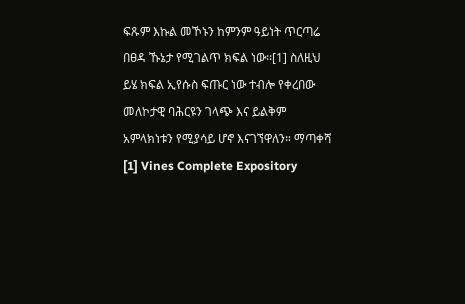ፍጹም እኩል መኾኑን ከምንም ዓይነት ጥርጣሬ በፀዳ ኹኔታ የሚገልጥ ክፍል ነው፡፡[1] ስለዚህ ይሄ ክፍል ኢየሱስ ፍጡር ነው ተብሎ የቀረበው መለኮታዊ ባሕርዩን ገላጭ እና ይልቅም አምላክነቱን የሚያሳይ ሆኖ እናገኘዋለን። ማጣቀሻ [1] Vines Complete Expository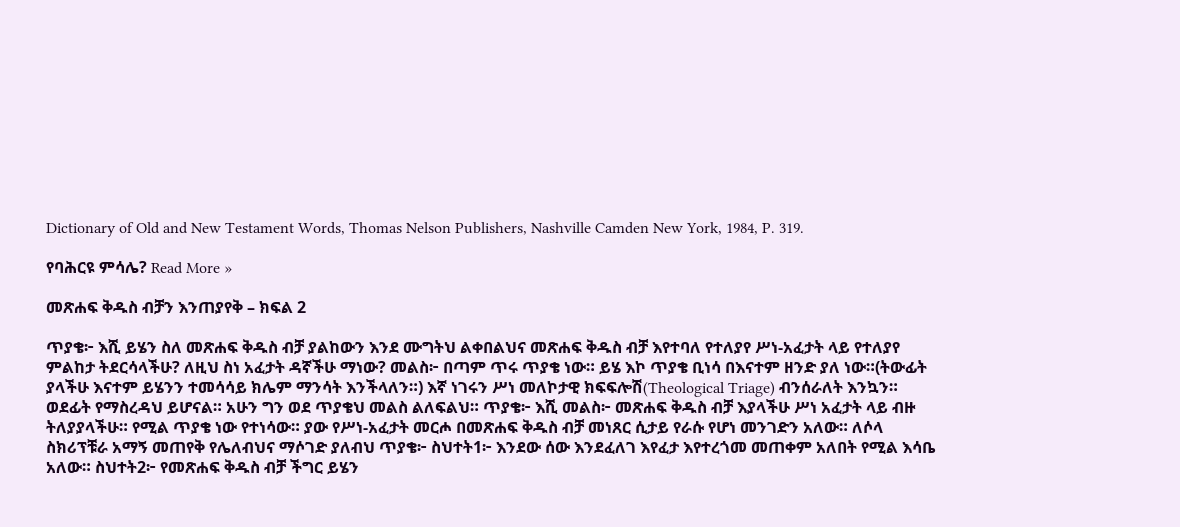Dictionary of Old and New Testament Words, Thomas Nelson Publishers, Nashville Camden New York, 1984, P. 319.

የባሕርዩ ምሳሌ? Read More »

መጽሐፍ ቅዱስ ብቻን እንጠያየቅ – ክፍል 2

ጥያቄ፦ እሺ ይሄን ስለ መጽሐፍ ቅዱስ ብቻ ያልከውን እንደ ሙግትህ ልቀበልህና መጽሐፍ ቅዱስ ብቻ እየተባለ የተለያየ ሥነ-አፈታት ላይ የተለያየ ምልከታ ትደርሳላችሁ? ለዚህ ስነ አፈታት ዳኛችሁ ማነው? መልስ፦ በጣም ጥሩ ጥያቄ ነው። ይሄ እኮ ጥያቄ ቢነሳ በእናተም ዘንድ ያለ ነው።(ትውፊት ያላችሁ እናተም ይሄንን ተመሳሳይ ክሌም ማንሳት እንችላለን።) እኛ ነገሩን ሥነ መለኮታዊ ክፍፍሎሽ(Theological Triage) ብንሰራለት እንኳን። ወደፊት የማስረዳህ ይሆናል። አሁን ግን ወደ ጥያቄህ መልስ ልለፍልህ። ጥያቄ፦ እሺ መልስ፦ መጽሐፍ ቅዱስ ብቻ እያላችሁ ሥነ አፈታት ላይ ብዙ ትለያያላችሁ። የሚል ጥያቄ ነው የተነሳው። ያው የሥነ-አፈታት መርሖ በመጽሐፍ ቅዱስ ብቻ መነጸር ሲታይ የራሱ የሆነ መንገድን አለው። ለሶላ ስክሪፕቹራ አማኝ መጠየቅ የሌለብህና ማሶገድ ያለብህ ጥያቄ፦ ስህተት1፦ እንደው ሰው እንደፈለገ እየፈታ እየተረጎመ መጠቀም አለበት የሚል እሳቤ አለው። ስህተት2፦ የመጽሐፍ ቅዱስ ብቻ ችግር ይሄን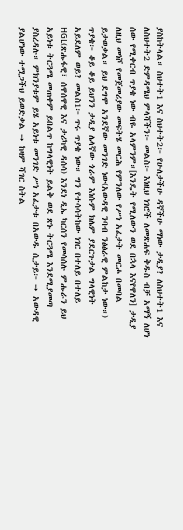ያስከትላል። ስህተት1 እና ስህተት2፦ የሁለታችሁ ዳኛችሁ ማነው ታዲያ? ለስህተት1 እና ለስህተት2 ድምዳሜህ ምላሻችን፦ መልስ፦ እነዚህ ነገሮች ለመጽሐፍ ቅዱስ ብቻ አማኝ ለሆነ ሰው የሚቀርብ ጥያቄ ነው ብዬ አላምንም።[እንዴት የሚለውን ወደ በኋላ እናየዋለን] ታዲያ ለዚህ መነሾ የመጀመሪያው መፍትሄ መርሕ የምንለው የሥነ አፈታት መርሖ በመባል ይታወቃል። ይህ ደግሞ አንደኛው መንገድ ነው(አውዳዊ ንባብ ንፅፅራዊ ምልከታ ነው።) ጥያቄ፦ ቆይ ቆይ ይህንን ታዲያ ሌላኛው ጎራም እነሱም ክሌም ያደርጉታል ግላዊነት አይደለም ወይ? መልስ1፦ ጥሩ ጥያቄ ነው። ግን የተሳሳትከው ነገር በተለይ በተለይ HGL(ጽሑፋዊ፣ ሰዋሰዋዊ እና ታሪካዊ ዳሰሳ) እንደነ ዲኤ ካርሰን የመሳሰሉ ምሑራን ይህ አይነቱ ትርጓሜ መጠቀም ይበልጥ ከግላዊነት ይልቅ ወደ ጽኑ ትርጓሜ እንደሚያመጣ ያስረዳሉ። ምክንያቱም ይሄ አይነቱ መንገድ ሥነ አፈታቱ በአውዱ ሲታይ፦ ➙ አውዳዊ ያልሆነው ተሟጋችህ ይወድቃል ➙ ከዛም ሻገር ስትል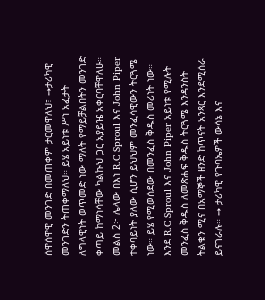ሰዋሰዋዊ መንገድ በመጠቀም ታርመዋለህ፣ ➙ታሪካዊ መንገድን ትጠቀማለህ። ይሄ አይነቱ ሥነ አፈታት ለግላዊነት ወጥመድ ነው ማለት የማይቻልበትን መንገድ ቀጣይ ከማነሳቸው ካልኩህ ጋር አያይዤ አቀርባቸዋለሁ። መልስ 2፦ ሌላው በእነ R.C Sproul እና John Piper ተቀባይነት ያለው ሲሆን ይህህም መንፈሳዊውን ትርጓሜ ነው። ይሄ የሚወሰደው በመንፈስ ቅዱስ መሪነት ነው። እንደ R.C Sproul እና John Piper አይነቱ የሚሉት መንፈስ ቅዱስ ለመጽሐፍ ቅዱስ ትርጓሜ እንዳንስት ትልቁን ሚና በአማኞች ዘንድ ከጥናት አንጻር እንደሚሰራ ይናገራሉ። ➙ ታሪካዊ የጉባኤዎች ውሳኔ እና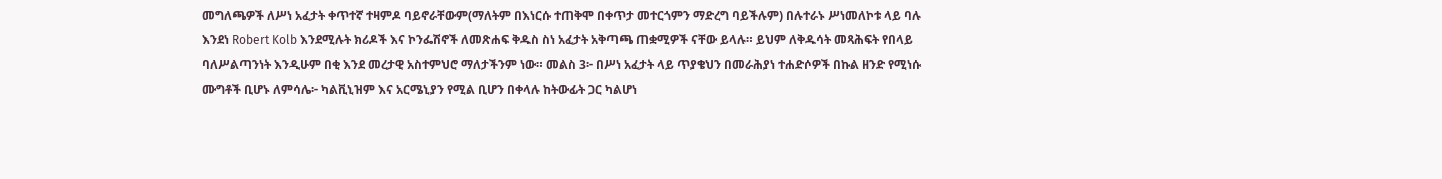መግለጫዎች ለሥነ አፈታት ቀጥተኛ ተዛምዶ ባይኖራቸውም(ማለትም በእነርሱ ተጠቅሞ በቀጥታ መተርጎምን ማድረግ ባይችሉም) በሉተራኑ ሥነመለኮቱ ላይ ባሉ እንደነ Robert Kolb እንደሚሉት ክሪዶች እና ኮንፌሽኖች ለመጽሐፍ ቅዱስ ስነ አፈታት አቅጣጫ ጠቋሚዎች ናቸው ይላሉ። ይህም ለቅዱሳት መጻሕፍት የበላይ ባለሥልጣንነት እንዲሁም በቂ እንደ መረታዊ አስተምህሮ ማለታችንም ነው። መልስ 3፦ በሥነ አፈታት ላይ ጥያቄህን በመራሕያነ ተሐድሶዎች በኩል ዘንድ የሚነሱ ሙግቶች ቢሆኑ ለምሳሌ፦ ካልቪኒዝም እና አርሜኒያን የሚል ቢሆን በቀላሉ ከትውፊት ጋር ካልሆነ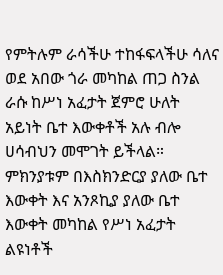የምትሉም ራሳችሁ ተከፋፍላችሁ ሳለና ወደ አበው ጎራ መካከል ጠጋ ስንል ራሱ ከሥነ አፈታት ጀምሮ ሁለት አይነት ቤተ እውቀቶች አሉ ብሎ ሀሳብህን መሞገት ይችላል። ምክንያቱም በእስክንድርያ ያለው ቤተ እውቀት እና አንጾኪያ ያለው ቤተ እውቀት መካከል የሥነ አፈታት ልዩነቶች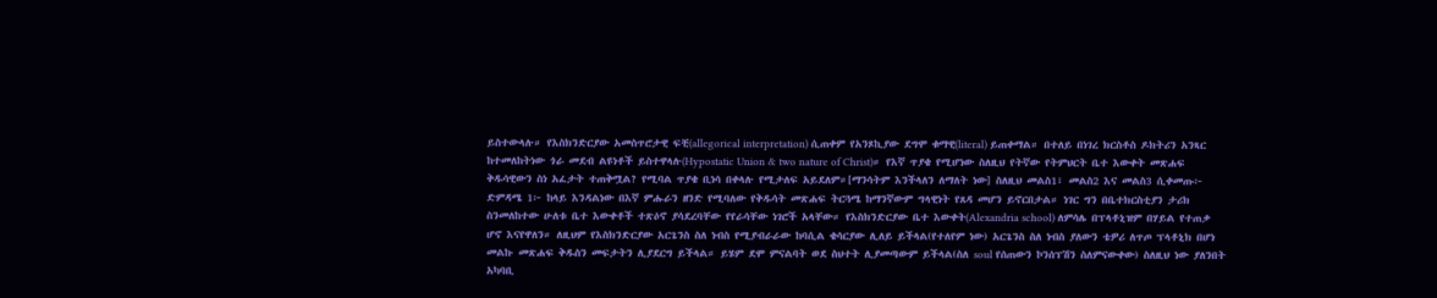ይስተውላሉ። የእስክንድርያው አመስጥሮታዊ ፍቺ(allegorical interpretation) ሲጠቀም የአንጾኪያው ደግሞ ቁማዊ(literal) ይጠቀማል። በተለይ በነገረ ክርስቶስ ዶክትሪን አንጻር ከተመለከትነው ጎራ መደብ ልዩነቶች ይስተዋላሉ(Hypostatic Union & two nature of Christ)። የእኛ ጥያቄ የሚሆነው ስለዚህ የትኛው የትምህርት ቤተ እውቀት መጽሐፍ ቅዱሳዊውን ስነ አፈታት ተጠቅሟል? የሚባል ጥያቄ ቢነሳ በቀላሉ የሚታለፍ አይደለም።[ማንሳትም እንችላለን ለማለት ነው] ስለዚህ መልስ1፣ መልስ2 እና መልስ3 ሲቀመጡ፦ ድምዳሜ 1፦ ከላይ እንዳልነው በእኛ ምሑራን ዘንድ የሚባለው የቅዱሳት መጽሐፍ ትርጓሜ ከማንኛውም ግላዊነት የጸዳ መሆን ይኖርበታል። ነገር ግን በቤተክርስቲያን ታሪክ ስንመለከተው ሁለቱ ቤተ እውቀቶች ተጽዕኖ ያሳደረባቸው የየራሳቸው ነገሮች አላቸው። የእስክንድርያው ቤተ እውቀት(Alexandria school) ለምሳሌ በፕላቶኒዝም በሃይል የተጠቃ ሆኖ እናየዋለን። ለዚህም የእስክንድርያው አርጌንስ ስለ ነብስ የሚያብራራው ከባሲል ቄሳርያው ሊለይ ይችላል(የተለየም ነው) አርጌንስ ስለ ነብስ ያለውን ቴዎሪ ለጥጦ ፕላቶኒክ በሆነ መልኩ መጽሐፍ ቅዱስን መፍታትን ሊያደርግ ይችላል። ይሄም ደሞ ምናልባት ወደ ስህተት ሊያመጣውም ይችላል(ስለ soul የሰጠውን ኮንሰፕሽን ስለምናውቀው) ስለዚህ ነው ያለንበት አካባቢ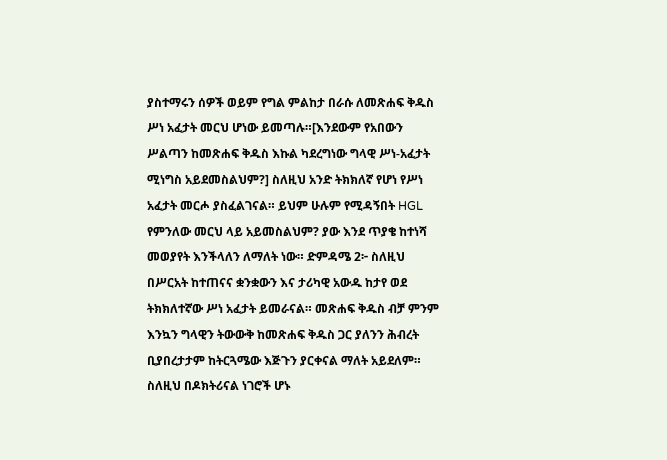ያስተማሩን ሰዎች ወይም የግል ምልከታ በራሱ ለመጽሐፍ ቅዱስ ሥነ አፈታት መርህ ሆነው ይመጣሉ።[እንደውም የአበውን ሥልጣን ከመጽሐፍ ቅዱስ እኩል ካደረግነው ግላዊ ሥነ-አፈታት ሚነግስ አይደመስልህም?] ስለዚህ አንድ ትክክለኛ የሆነ የሥነ አፈታት መርሖ ያስፈልገናል። ይህም ሁሉም የሚዳኝበት HGL የምንለው መርህ ላይ አይመስልህም? ያው እንደ ጥያቄ ከተነሻ መወያየት እንችላለን ለማለት ነው። ድምዳሜ 2፦ ስለዚህ በሥርአት ከተጠናና ቋንቋውን እና ታሪካዊ አውዱ ከታየ ወደ ትክክለተኛው ሥነ አፈታት ይመራናል። መጽሐፍ ቅዱስ ብቻ ምንም እንኳን ግላዊን ትውውቅ ከመጽሐፍ ቅዱስ ጋር ያለንን ሕብረት ቢያበረታታም ከትርጓሜው እጅጉን ያርቀናል ማለት አይደለም። ስለዚህ በዶክትሪናል ነገሮች ሆኑ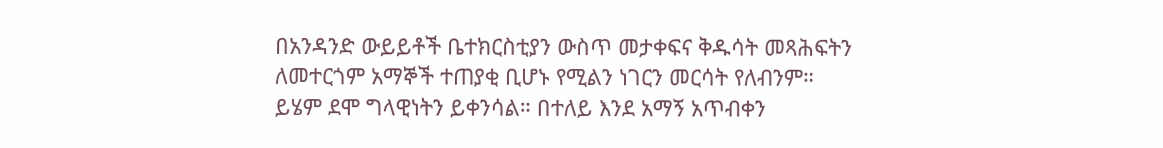በአንዳንድ ውይይቶች ቤተክርስቲያን ውስጥ መታቀፍና ቅዱሳት መጻሕፍትን ለመተርጎም አማኞች ተጠያቂ ቢሆኑ የሚልን ነገርን መርሳት የለብንም። ይሄም ደሞ ግላዊነትን ይቀንሳል። በተለይ እንደ አማኝ አጥብቀን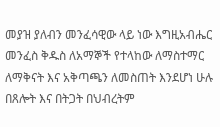መያዝ ያለብን መንፈሳዊው ላይ ነው እግዚአብሔር መንፈስ ቅዱስ ለአማኞች የተላከው ለማስተማር ለማቅናት እና አቅጣጫን ለመስጠት እንደሆነ ሁሉ በጸሎት እና በትጋት በህብረትም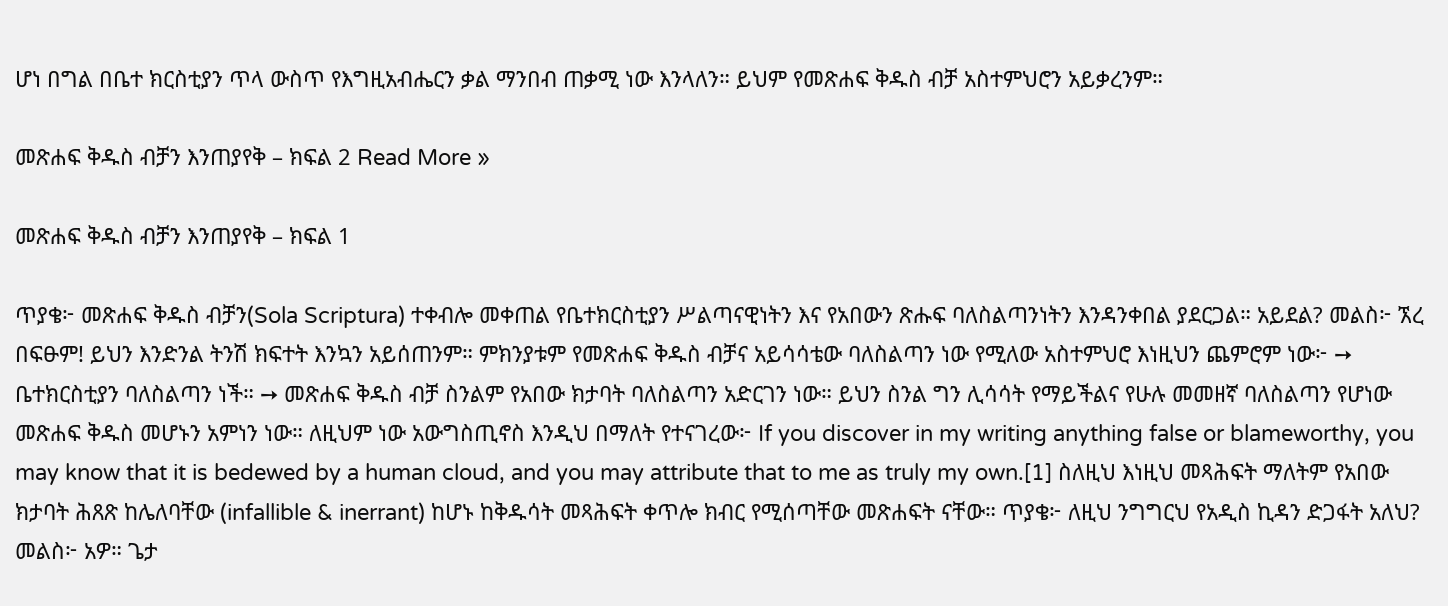ሆነ በግል በቤተ ክርስቲያን ጥላ ውስጥ የእግዚአብሔርን ቃል ማንበብ ጠቃሚ ነው እንላለን። ይህም የመጽሐፍ ቅዱስ ብቻ አስተምህሮን አይቃረንም።

መጽሐፍ ቅዱስ ብቻን እንጠያየቅ – ክፍል 2 Read More »

መጽሐፍ ቅዱስ ብቻን እንጠያየቅ – ክፍል 1

ጥያቄ፦ መጽሐፍ ቅዱስ ብቻን(Sola Scriptura) ተቀብሎ መቀጠል የቤተክርስቲያን ሥልጣናዊነትን እና የአበውን ጽሑፍ ባለስልጣንነትን እንዳንቀበል ያደርጋል። አይደል? መልስ፦ ኧረ በፍፁም! ይህን እንድንል ትንሽ ክፍተት እንኳን አይሰጠንም። ምክንያቱም የመጽሐፍ ቅዱስ ብቻና አይሳሳቴው ባለስልጣን ነው የሚለው አስተምህሮ እነዚህን ጨምሮም ነው፦ ➙ ቤተክርስቲያን ባለስልጣን ነች። ➙ መጽሐፍ ቅዱስ ብቻ ስንልም የአበው ክታባት ባለስልጣን አድርገን ነው። ይህን ስንል ግን ሊሳሳት የማይችልና የሁሉ መመዘኛ ባለስልጣን የሆነው መጽሐፍ ቅዱስ መሆኑን አምነን ነው። ለዚህም ነው አውግስጢኖስ እንዲህ በማለት የተናገረው፦ If you discover in my writing anything false or blameworthy, you may know that it is bedewed by a human cloud, and you may attribute that to me as truly my own.[1] ስለዚህ እነዚህ መጻሕፍት ማለትም የአበው ክታባት ሕጸጽ ከሌለባቸው (infallible & inerrant) ከሆኑ ከቅዱሳት መጻሕፍት ቀጥሎ ክብር የሚሰጣቸው መጽሐፍት ናቸው። ጥያቄ፦ ለዚህ ንግግርህ የአዲስ ኪዳን ድጋፋት አለህ? መልስ፦ አዎ። ጌታ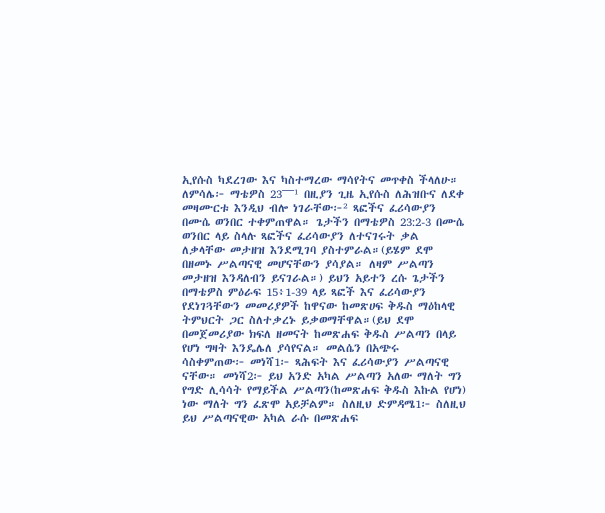ኢየሱስ ካደረገው እና ካስተማረው ማሳየትና መጥቀስ ችላለሁ። ለምሳሌ፦ ማቴዎስ 23¯¯¯¹ በዚያን ጊዜ ኢየሱስ ለሕዝቡና ለደቀ መዛሙርቱ እንዲህ ብሎ ነገራቸው፦² ጻፎችና ፈሪሳውያን በሙሴ ወንበር ተቀምጠዋል። ጌታችን በማቴዎስ 23:2-3 በሙሴ ወንበር ላይ ስላሉ ጻፎችና ፈሪሳውያን ለተናገሩት ቃል ለቃላቸው መታዘዝ እንደሚገባ ያስተምራል።(ይሄም ደሞ በዘመኑ ሥልጣናዊ መሆናቸውን ያሳያል። ለዛም ሥልጣን መታዘዝ እንዳለብን ይናገራል።) ይህን አይተን ረሱ ጌታችን በማቴዎስ ምዕራፍ 15፥1-39 ላይ ጻፎች እና ፈሪሳውያን የደነገጓቸውን መመሪያዎች ከዋናው ከመጽሀፍ ቅዱስ ማዕከላዊ ትምህርት ጋር ስለተቃረኑ ይቃወማቸዋል።(ይህ ደሞ በመጀመሪያው ክፍለ ዘመናት ከመጽሐፍ ቅዱስ ሥልጣን በላይ የሆነ ግዛት እንዴሌለ ያሳየናል። መልሴን በአጭሩ ሳስቀምጠው፦ መነሻ1፦ ጻሕፍት እና ፈሪሳውያን ሥልጣናዊ ናቸው። መነሻ2፦ ይህ አንድ አካል ሥልጣን አለው ማለት ግን የግድ ሊሳሳት የማይችል ሥልጣን(ከመጽሐፍ ቅዱስ እኩል የሆነ) ነው ማለት ግን ፈጽሞ አይቻልም። ስለዚህ ድምዳሜ1፦ ስለዚህ ይህ ሥልጣናዊው አካል ራሱ በመጽሐፍ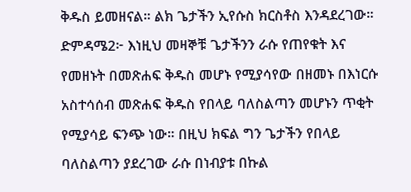ቅዱስ ይመዘናል። ልክ ጌታችን ኢየሱስ ክርስቶስ እንዳደረገው። ድምዳሜ2፦ እነዚህ መዛኞቹ ጌታችንን ራሱ የጠየቁት እና የመዘኑት በመጽሐፍ ቅዱስ መሆኑ የሚያሳየው በዘመኑ በእነርሱ አስተሳሰብ መጽሐፍ ቅዱስ የበላይ ባለስልጣን መሆኑን ጥቂት የሚያሳይ ፍንጭ ነው። በዚህ ክፍል ግን ጌታችን የበላይ ባለስልጣን ያደረገው ራሱ በነብያቱ በኩል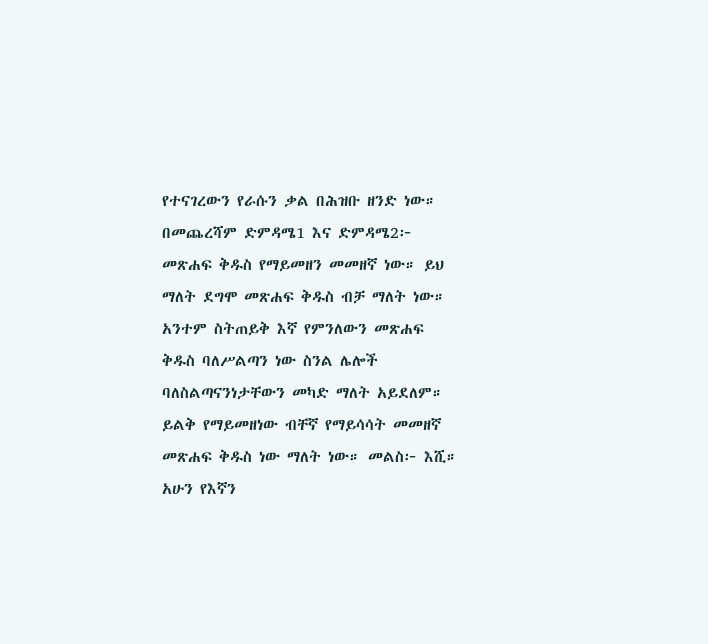የተናገረውን የራሱን ቃል በሕዝቡ ዘንድ ነው። በመጨረሻም ድምዳሜ1 እና ድምዳሜ2፦ መጽሐፍ ቅዱስ የማይመዘን መመዘኛ ነው። ይህ ማለት ደግሞ መጽሐፍ ቅዱስ ብቻ ማለት ነው። አንተም ስትጠይቅ እኛ የምንለውን መጽሐፍ ቅዱስ ባለሥልጣን ነው ስንል ሌሎች ባለስልጣናንነታቸውን መካድ ማለት አይደለም። ይልቅ የማይመዘነው ብቸኛ የማይሳሳት መመዘኛ መጽሐፍ ቅዱስ ነው ማለት ነው። መልስ፦ እሺ። አሁን የእኛን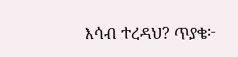እሳብ ተረዳህ? ጥያቄ፦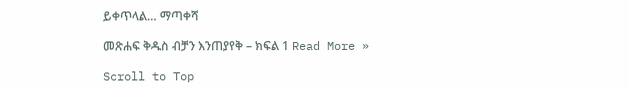ይቀጥላል… ማጣቀሻ

መጽሐፍ ቅዱስ ብቻን እንጠያየቅ – ክፍል 1 Read More »

Scroll to Top